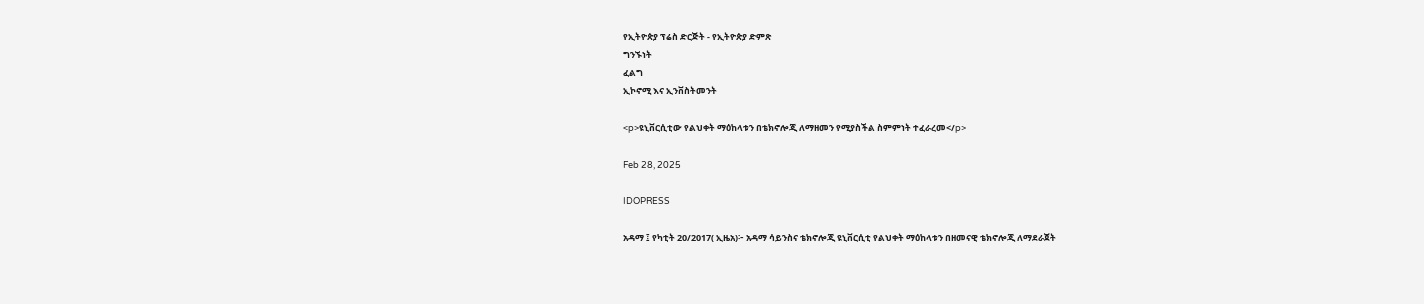የኢትዮጵያ ፕሬስ ድርጅት - የኢትዮጵያ ድምጽ
ግንኙነት
ፈልግ
ኢኮኖሚ እና ኢንቨስትመንት

<p>ዩኒቨርሲቲው የልህቀት ማዕከላቱን በቴክኖሎጂ ለማዘመን የሚያስችል ስምምነት ተፈራረመ</p>

Feb 28, 2025

IDOPRESS

አዳማ ፤ የካቲት 20/2017( ኢዜአ)፦ አዳማ ሳይንስና ቴክኖሎጂ ዩኒቨርሲቲ የልህቀት ማዕከላቱን በዘመናዊ ቴክኖሎጂ ለማደራጀት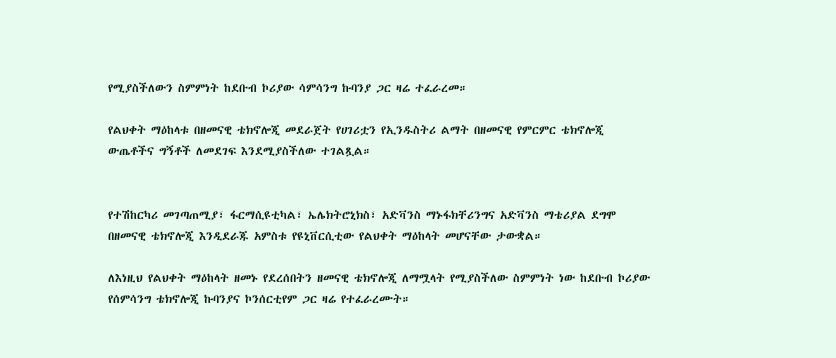የሚያስችለውን ስምምነት ከደቡብ ኮሪያው ሳምሳንግ ኩባንያ ጋር ዛሬ ተፈራረመ።

የልህቀት ማዕከላቱ በዘመናዊ ቴክኖሎጂ መደራጀት የሀገሪቷን የኢንዱስትሪ ልማት በዘመናዊ የምርምር ቴክኖሎጂ ውጤቶችና ግኝቶች ለመደገፍ እንደሚያስችለው ተገልጿል።


የተሽከርካሪ መገጣጠሚያ፣ ፋርማሲዩቲካል፣ ኤሌክትሮኒክስ፣ አድቫንስ ማኑፋክቸሪንግና አድቫንስ ማቴሪያል ደግሞ በዘመናዊ ቴክኖሎጂ እንዲደራጁ አምስቱ የዩኒቨርሲቲው የልህቀት ማዕከላት መሆናቸው ታውቋል።

ለእነዚህ የልህቀት ማዕከላት ዘመኑ የደረሰበትን ዘመናዊ ቴክኖሎጂ ለማሟላት የሚያስችለው ስምምነት ነው ከደቡብ ኮሪያው የሰምሳንግ ቴክኖሎጂ ኩባንያና ኮንሰርቲየም ጋር ዛሬ የተፈራረሙት።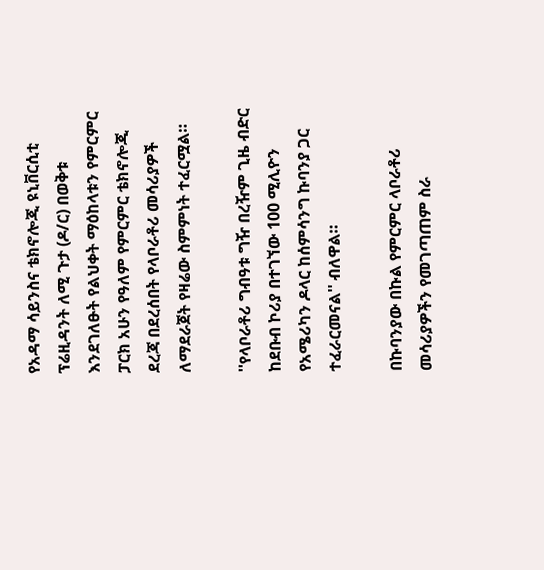የአዳማ ሳይንስና ቴክኖሎጂ ዩኒቨርሲቲ ፕሬዚዳንት ለሚ ጉታ (ዶ/ር) በወቅቱ እንደገለፁት የልህቀት ማዕከላቱን የምርምር ፓርክ አሁን የዓለም የምርምር ቴክኖሎጂ ደረጃ በደረሰበት የላቦራቶሪ መሳሪያዎች ለማደራጀት የዛሬው ስምምነት ተፈርሟል።

''የላቦራቶሪ ግብዓቱ ግዥ በረዥም ጊዜ ብድር ከደቡብ ኮሪያ በተገኘው 100 ሚሊዮን የአሜሪካን ዶላር ከሰምሳንግ ኩባንያ ጋር ተፈራርመናል'' ብለዋል።

በኩባንያው በኩል የምርምር ላቦራቶሪ መሳሪያዎችን የመገጣጠም ስራ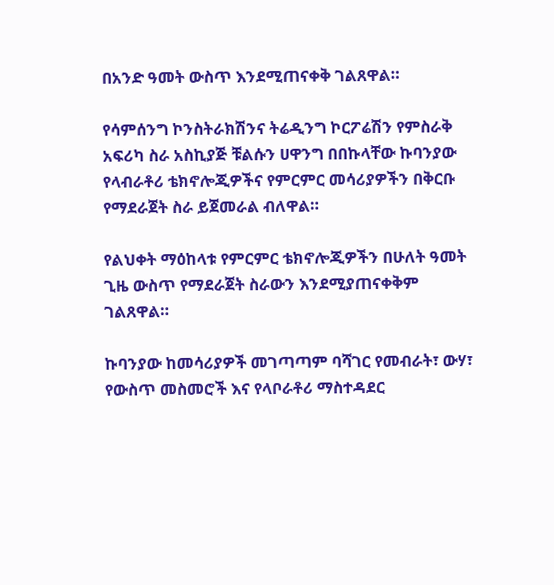በአንድ ዓመት ውስጥ እንደሚጠናቀቅ ገልጸዋል።

የሳምሰንግ ኮንስትራክሽንና ትሬዲንግ ኮርፖሬሽን የምስራቅ አፍሪካ ስራ አስኪያጅ ቹልሱን ሀዋንግ በበኩላቸው ኩባንያው የላብራቶሪ ቴክኖሎጂዎችና የምርምር መሳሪያዎችን በቅርቡ የማደራጀት ስራ ይጀመራል ብለዋል።

የልህቀት ማዕከላቱ የምርምር ቴክኖሎጂዎችን በሁለት ዓመት ጊዜ ውስጥ የማደራጀት ስራውን እንደሚያጠናቀቅም ገልጸዋል።

ኩባንያው ከመሳሪያዎች መገጣጣም ባሻገር የመብራት፣ ውሃ፣ የውስጥ መስመሮች እና የላቦራቶሪ ማስተዳደር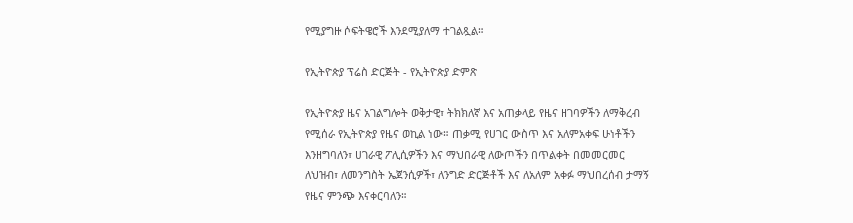የሚያግዙ ሶፍትዌሮች እንደሚያለማ ተገልጿል።

የኢትዮጵያ ፕሬስ ድርጅት - የኢትዮጵያ ድምጽ

የኢትዮጵያ ዜና አገልግሎት ወቅታዊ፣ ትክክለኛ እና አጠቃላይ የዜና ዘገባዎችን ለማቅረብ የሚሰራ የኢትዮጵያ የዜና ወኪል ነው። ጠቃሚ የሀገር ውስጥ እና አለምአቀፍ ሁነቶችን እንዘግባለን፣ ሀገራዊ ፖሊሲዎችን እና ማህበራዊ ለውጦችን በጥልቀት በመመርመር ለህዝብ፣ ለመንግስት ኤጀንሲዎች፣ ለንግድ ድርጅቶች እና ለአለም አቀፉ ማህበረሰብ ታማኝ የዜና ምንጭ እናቀርባለን።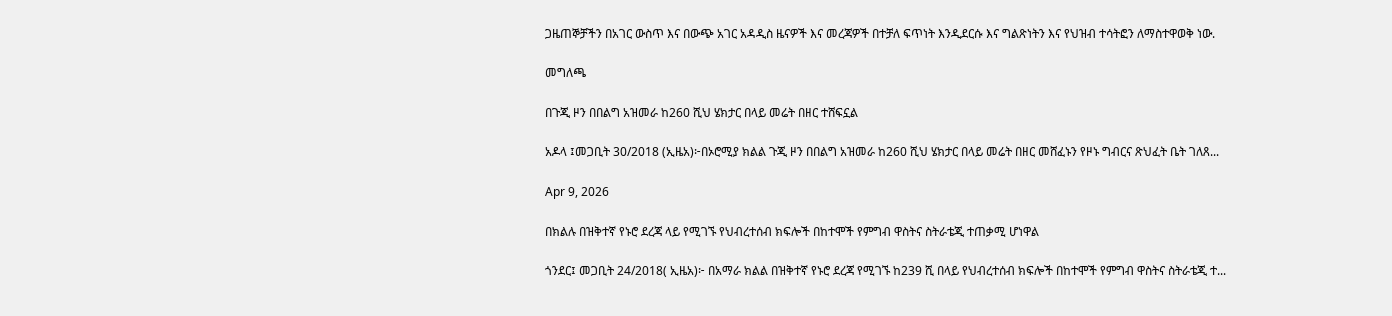ጋዜጠኞቻችን በአገር ውስጥ እና በውጭ አገር አዳዲስ ዜናዎች እና መረጃዎች በተቻለ ፍጥነት እንዲደርሱ እና ግልጽነትን እና የህዝብ ተሳትፎን ለማስተዋወቅ ነው.

መግለጫ

በጉጂ ዞን በበልግ አዝመራ ከ260 ሺህ ሄክታር በላይ መሬት በዘር ተሸፍኗል

አዶላ ፤መጋቢት 30/2018 (ኢዜአ)፦በኦሮሚያ ክልል ጉጂ ዞን በበልግ አዝመራ ከ260 ሺህ ሄክታር በላይ መሬት በዘር መሸፈኑን የዞኑ ግብርና ጽህፈት ቤት ገለጸ...

Apr 9, 2026

በክልሉ በዝቅተኛ የኑሮ ደረጃ ላይ የሚገኙ የህብረተሰብ ክፍሎች በከተሞች የምግብ ዋስትና ስትራቴጂ ተጠቃሚ ሆነዋል

ጎንደር፤ መጋቢት 24/2018( ኢዜአ)፦ በአማራ ክልል በዝቅተኛ የኑሮ ደረጃ የሚገኙ ከ239 ሺ በላይ የህብረተሰብ ክፍሎች በከተሞች የምግብ ዋስትና ስትራቴጂ ተ...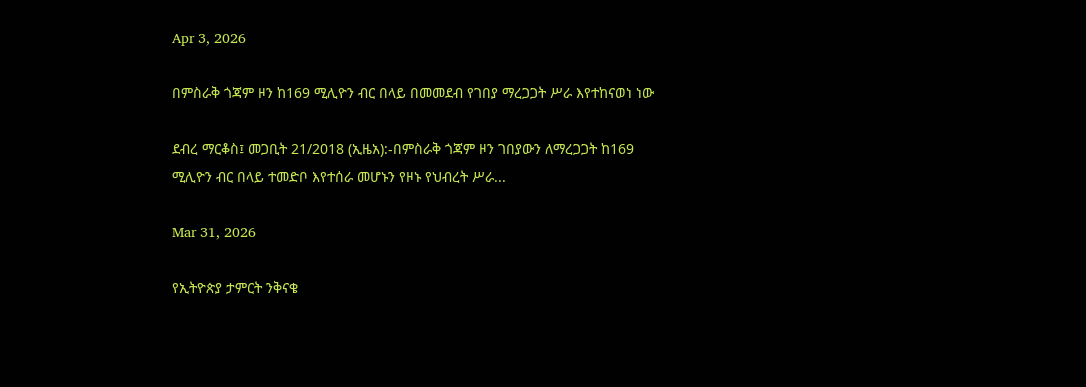Apr 3, 2026

በምስራቅ ጎጃም ዞን ከ169 ሚሊዮን ብር በላይ በመመደብ የገበያ ማረጋጋት ሥራ እየተከናወነ ነው

ደብረ ማርቆስ፤ መጋቢት 21/2018 (ኢዜአ):-በምስራቅ ጎጃም ዞን ገበያውን ለማረጋጋት ከ169 ሚሊዮን ብር በላይ ተመድቦ እየተሰራ መሆኑን የዞኑ የህብረት ሥራ...

Mar 31, 2026

የኢትዮጵያ ታምርት ንቅናቄ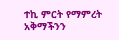ተኪ ምርት የማምረት አቅማችንን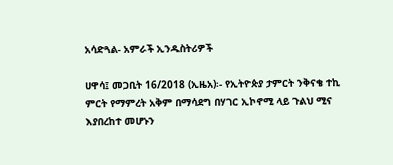አሳድጓል- አምራች ኢንዱስትሪዎች

ሀዋሳ፤ መጋቢት 16/2018 (ኢዜአ)፡- የኢትዮጵያ ታምርት ንቅናቄ ተኪ ምርት የማምረት አቅም በማሳደግ በሃገር ኢኮኖሚ ላይ ጉልህ ሚና እያበረከተ መሆኑን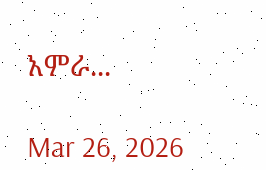አምራ...

Mar 26, 2026